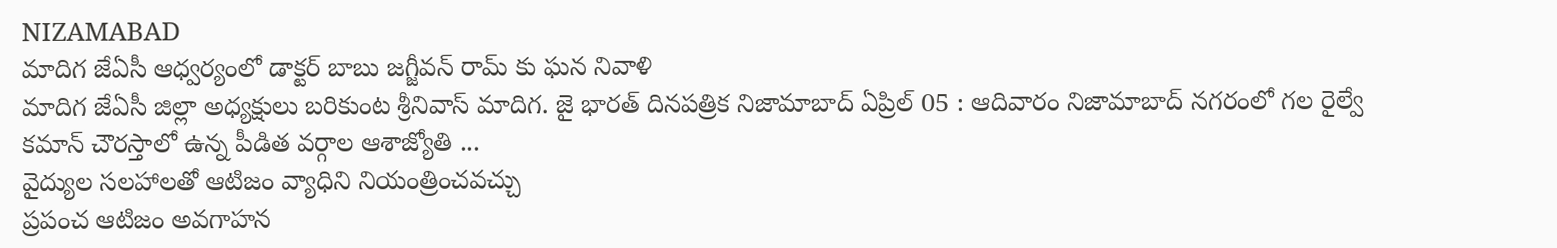NIZAMABAD
మాదిగ జేఏసీ ఆధ్వర్యంలో డాక్టర్ బాబు జగ్జీవన్ రామ్ కు ఘన నివాళి
మాదిగ జేఏసీ జిల్లా అధ్యక్షులు బరికుంట శ్రీనివాస్ మాదిగ. జై భారత్ దినపత్రిక నిజామాబాద్ ఏప్రిల్ 05 : ఆదివారం నిజామాబాద్ నగరంలో గల రైల్వే కమాన్ చౌరస్తాలో ఉన్న పీడిత వర్గాల ఆశాజ్యోతి ...
వైద్యుల సలహాలతో ఆటిజం వ్యాధిని నియంత్రించవచ్చు
ప్రపంచ ఆటిజం అవగాహన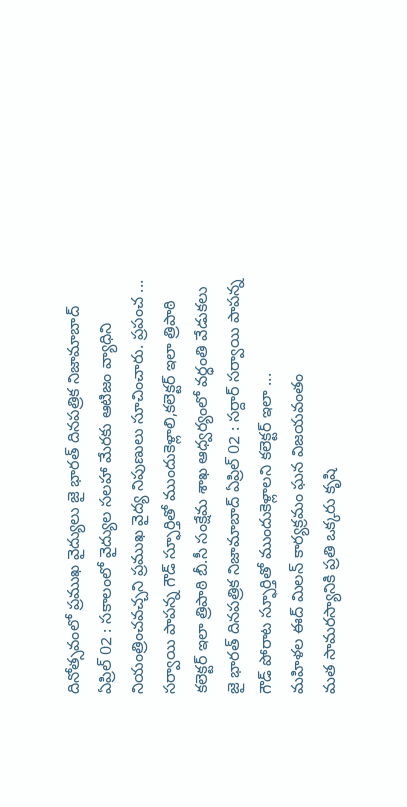దినోత్సవంలో ప్రముఖ వైద్యులు జై భారత్ దినపత్రిక నిజామాబాద్ ఏప్రిల్ 02 : సకాలంలో వైద్యుల సలహా మేరకు ఆటిజం వ్యాధిని నియంత్రించవచ్చని ప్రముఖ వైద్య నిపుణులు సూచించారు. ప్రపంచ ...
సర్వాయి పాపన్న గౌడ్ స్ఫూర్తితో ముందుకెళ్లాలి,కలెక్టర్ ఇలా త్రిపాఠి
కలెక్టర్ ఇలా త్రిపాఠి బీ.సీ సంక్షేమ శాఖ ఆధ్వర్యంలో వర్ధంతి వేడుకలు జై భారత్ దినపత్రిక నిజామాబాద్ ఏప్రిల్ 02 : సర్దార్ సర్వాయి పాపన్న గౌడ్ పోరాట స్ఫూర్తితో ముందుకెళ్లాలని కలెక్టర్ ఇలా ...
మహిళల ఈద్ మిలన్ కార్యక్రమం ఘన విజయవంతం
మత సామరస్యానికి ప్రతి ఒక్కరు కృషి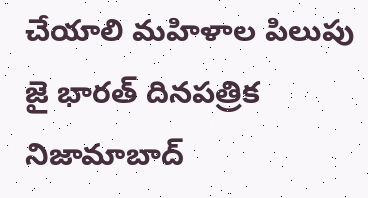చేయాలి మహిళాల పిలుపు జై భారత్ దినపత్రిక నిజామాబాద్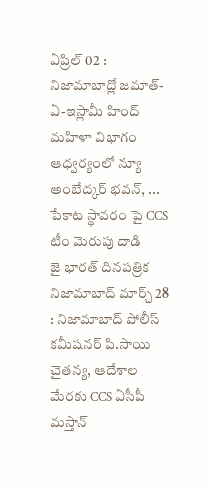ఏప్రిల్ 02 : నిజామాబాద్లో జమాత్-ఏ-ఇస్లామీ హింద్ మహిళా విభాగం ఆధ్వర్యంలో న్యూ అంబేద్కర్ భవన్, ...
పేకాట స్థావరం పై CCS టీం మెరుపు దాడి
జై భారత్ దినపత్రిక నిజామాబాద్ మార్చ్ 28 : నిజామాబాద్ పోలీస్ కమీషనర్ పి.సాయి చైతన్య, ఆదేశాల మేరకు CCS ఏసీపీ మస్తాన్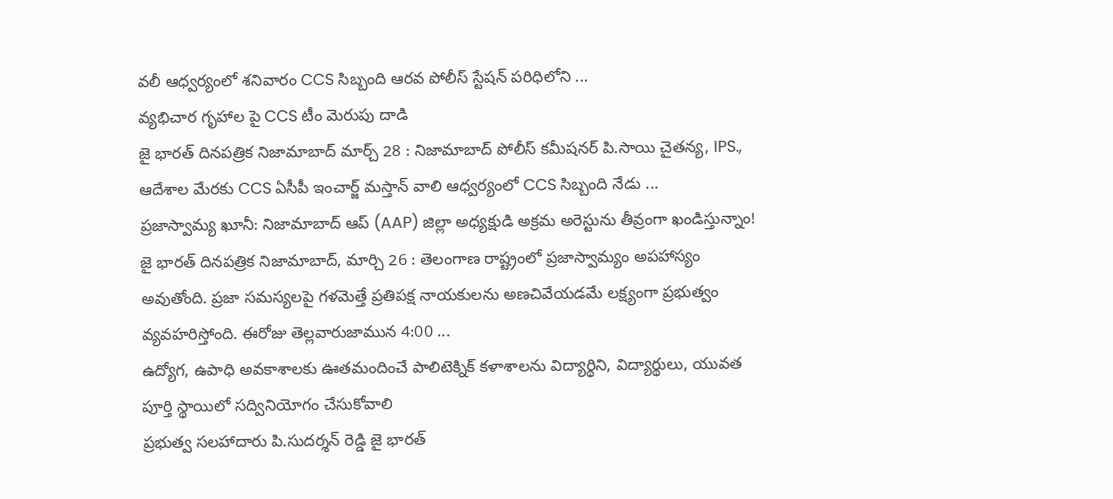వలీ ఆధ్వర్యంలో శనివారం CCS సిబ్బంది ఆరవ పోలీస్ స్టేషన్ పరిధిలోని ...
వ్యభిచార గృహాల పై CCS టీం మెరుపు దాడి
జై భారత్ దినపత్రిక నిజామాబాద్ మార్చ్ 28 : నిజామాబాద్ పోలీస్ కమీషనర్ పి.సాయి చైతన్య, IPS., ఆదేశాల మేరకు CCS ఏసీపీ ఇంచార్జ్ మస్తాన్ వాలి ఆధ్వర్యంలో CCS సిబ్బంది నేడు ...
ప్రజాస్వామ్య ఖూనీ: నిజామాబాద్ ఆప్ (AAP) జిల్లా అధ్యక్షుడి అక్రమ అరెస్టును తీవ్రంగా ఖండిస్తున్నాం!
జై భారత్ దినపత్రిక నిజామాబాద్, మార్చి 26 : తెలంగాణ రాష్ట్రంలో ప్రజాస్వామ్యం అపహాస్యం అవుతోంది. ప్రజా సమస్యలపై గళమెత్తే ప్రతిపక్ష నాయకులను అణచివేయడమే లక్ష్యంగా ప్రభుత్వం వ్యవహరిస్తోంది. ఈరోజు తెల్లవారుజామున 4:00 ...
ఉద్యోగ, ఉపాధి అవకాశాలకు ఊతమందించే పాలిటెక్నిక్ కళాశాలను విద్యార్థిని, విద్యార్థులు, యువత పూర్తి స్థాయిలో సద్వినియోగం చేసుకోవాలి
ప్రభుత్వ సలహాదారు పి.సుదర్శన్ రెడ్డి జై భారత్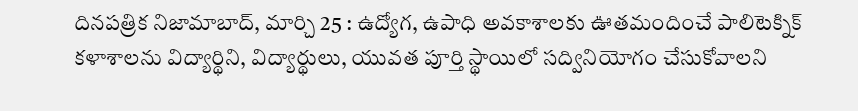దినపత్రిక నిజామాబాద్, మార్చి 25 : ఉద్యోగ, ఉపాధి అవకాశాలకు ఊతమందించే పాలిటెక్నిక్ కళాశాలను విద్యార్థిని, విద్యార్థులు, యువత పూర్తి స్థాయిలో సద్వినియోగం చేసుకోవాలని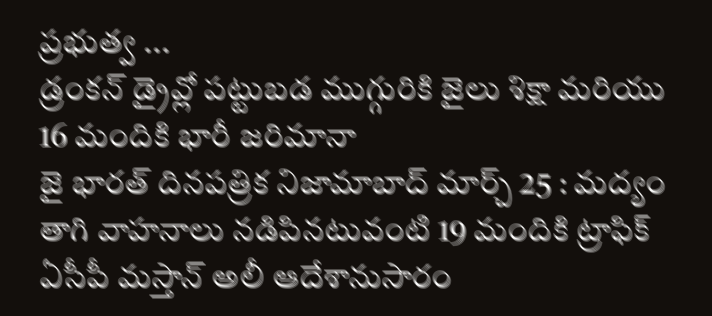ప్రభుత్వ ...
డ్రంకన్ డ్రైవ్లో పట్టుబడ ముగ్గురికి జైలు శిక్షా మరియు 16 మందికి భారీ జరిమానా
జై భారత్ దినపత్రిక నిజామాబాద్ మార్చ్ 25 : మద్యం తాగి వాహనాలు నడిపినటువంటి 19 మందికి ట్రాఫిక్ ఏసీపీ మస్తాన్ అలీ ఆదేశానుసారం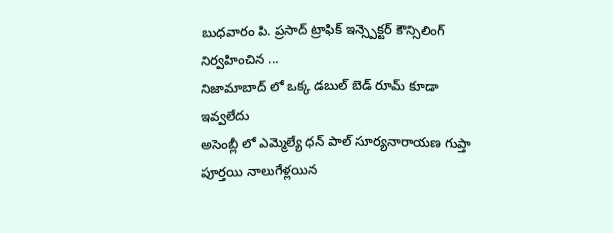బుధవారం పి. ప్రసాద్ ట్రాఫిక్ ఇన్స్పెక్టర్ కౌన్సిలింగ్ నిర్వహించిన ...
నిజామాబాద్ లో ఒక్క డబుల్ బెడ్ రూమ్ కూడా ఇవ్వలేదు
అసెంబ్లీ లో ఎమ్మెల్యే ధన్ పాల్ సూర్యనారాయణ గుప్తా పూర్తయి నాలుగేళ్లయిన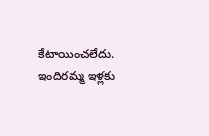కేటాయించలేదు. ఇందిరమ్మ ఇళ్లకు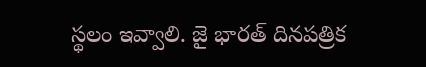స్థలం ఇవ్వాలి. జై భారత్ దినపత్రిక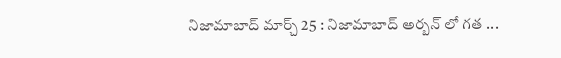నిజామాబాద్ మార్చ్ 25 : నిజామాబాద్ అర్బన్ లో గత ...